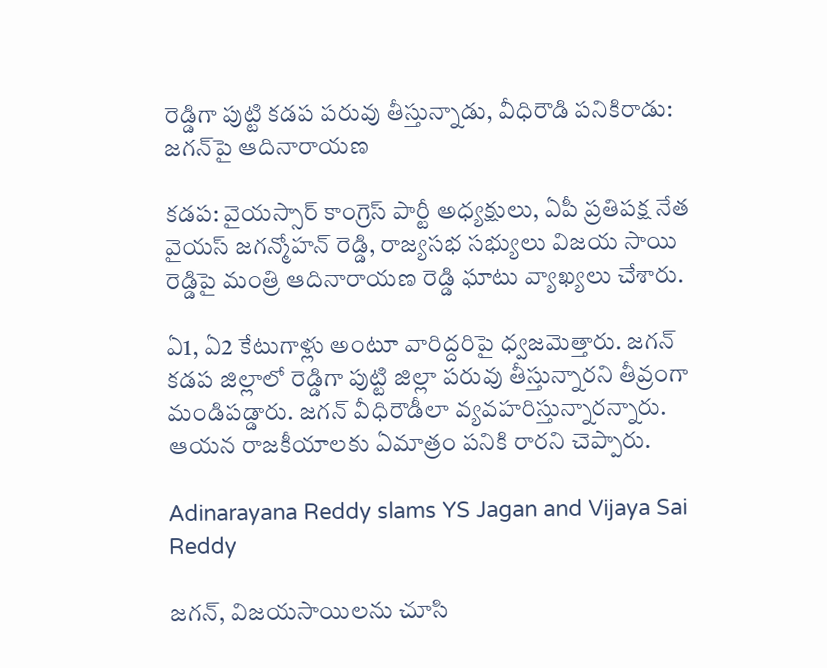రెడ్డిగా పుట్టి కడప పరువు తీస్తున్నాడు, వీధిరౌడి పనికిరాడు: జగన్‌పై ఆదినారాయణ

కడప: వైయస్సార్ కాంగ్రెస్ పార్టీ అధ్యక్షులు, ఏపీ ప్రతిపక్ష నేత వైయస్ జగన్మోహన్ రెడ్డి, రాజ్యసభ సభ్యులు విజయ సాయి రెడ్డిపై మంత్రి ఆదినారాయణ రెడ్డి ఘాటు వ్యాఖ్యలు చేశారు.

ఏ1, ఏ2 కేటుగాళ్లు అంటూ వారిద్దరిపై ధ్వజమెత్తారు. జగన్ కడప జిల్లాలో రెడ్డిగా పుట్టి జిల్లా పరువు తీస్తున్నారని తీవ్రంగా మండిపడ్డారు. జగన్ వీధిరౌడీలా వ్యవహరిస్తున్నారన్నారు. ఆయన రాజకీయాలకు ఏమాత్రం పనికి రారని చెప్పారు.

Adinarayana Reddy slams YS Jagan and Vijaya Sai Reddy

జగన్, విజయసాయిలను చూసి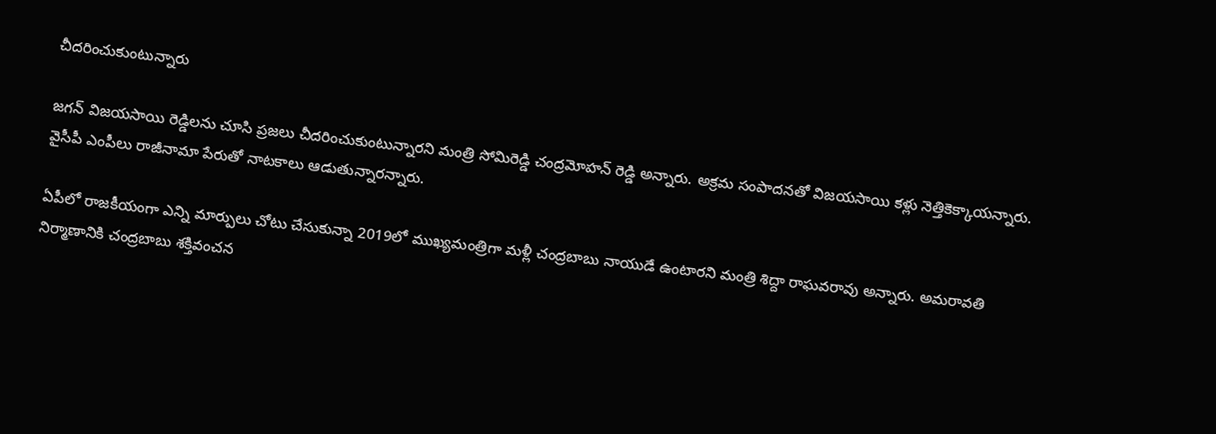చీదరించుకుంటున్నారు

జగన్ విజయసాయి రెడ్డిలను చూసి ప్రజలు చీదరించుకుంటున్నారని మంత్రి సోమిరెడ్డి చంద్రమోహన్ రెడ్డి అన్నారు. అక్రమ సంపాదనతో విజయసాయి కళ్లు నెత్తికెక్కాయన్నారు. వైసీపీ ఎంపీలు రాజీనామా పేరుతో నాటకాలు ఆడుతున్నారన్నారు.

ఏపీలో రాజకీయంగా ఎన్ని మార్పులు చోటు చేసుకున్నా 2019లో ముఖ్యమంత్రిగా మళ్లీ చంద్రబాబు నాయుడే ఉంటారని మంత్రి శిద్దా రాఘవరావు అన్నారు. అమరావతి నిర్మాణానికి చంద్రబాబు శక్తివంచన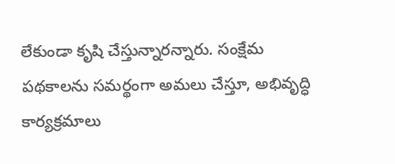లేకుండా కృషి చేస్తున్నారన్నారు. సంక్షేమ పథకాలను సమర్థంగా అమలు చేస్తూ, అభివృద్ధి కార్యక్రమాలు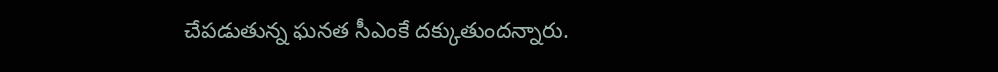చేపడుతున్న ఘనత సీఎంకే దక్కుతుందన్నారు.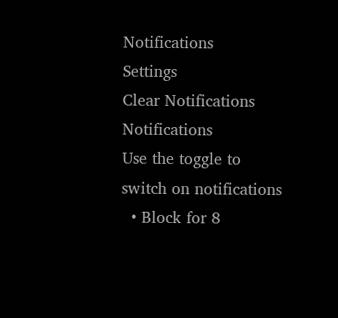Notifications
Settings
Clear Notifications
Notifications
Use the toggle to switch on notifications
  • Block for 8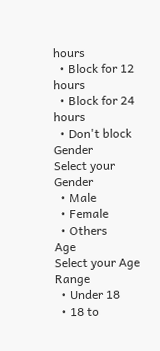hours
  • Block for 12 hours
  • Block for 24 hours
  • Don't block
Gender
Select your Gender
  • Male
  • Female
  • Others
Age
Select your Age Range
  • Under 18
  • 18 to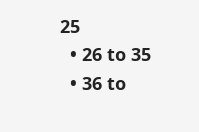25
  • 26 to 35
  • 36 to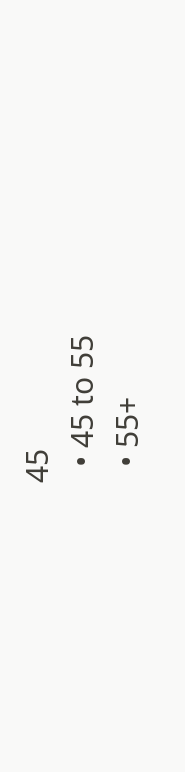45
  • 45 to 55
  • 55+